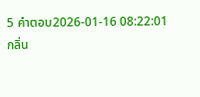5 คำตอบ2026-01-16 08:22:01
กลิ่น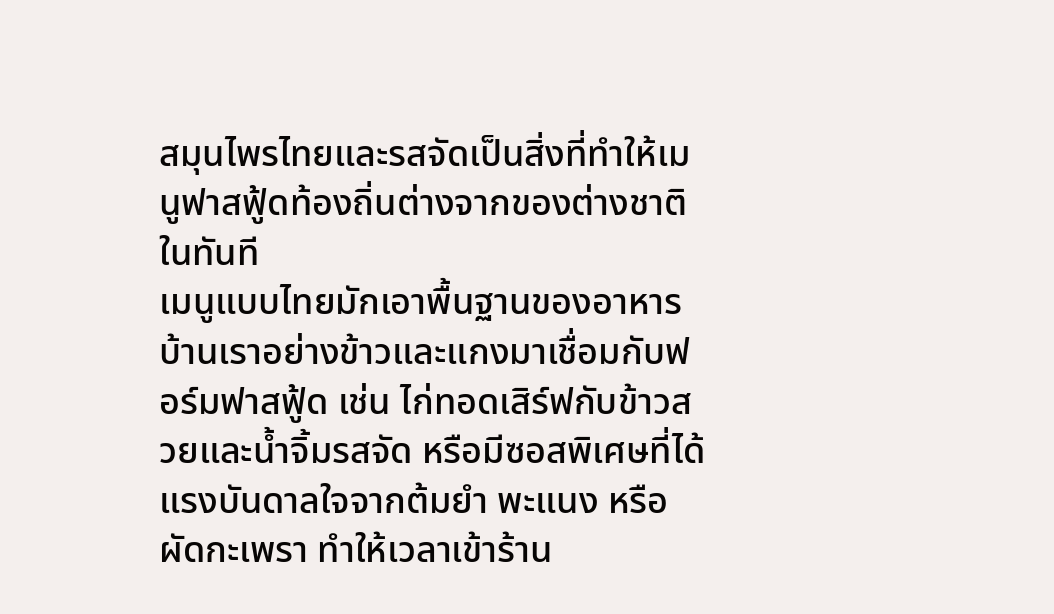สมุนไพรไทยและรสจัดเป็นสิ่งที่ทำให้เมนูฟาสฟู้ดท้องถิ่นต่างจากของต่างชาติในทันที
เมนูแบบไทยมักเอาพื้นฐานของอาหารบ้านเราอย่างข้าวและแกงมาเชื่อมกับฟอร์มฟาสฟู้ด เช่น ไก่ทอดเสิร์ฟกับข้าวสวยและน้ำจิ้มรสจัด หรือมีซอสพิเศษที่ได้แรงบันดาลใจจากต้มยำ พะแนง หรือผัดกะเพรา ทำให้เวลาเข้าร้าน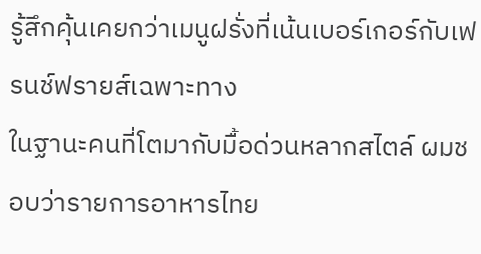รู้สึกคุ้นเคยกว่าเมนูฝรั่งที่เน้นเบอร์เกอร์กับเฟรนช์ฟรายส์เฉพาะทาง
ในฐานะคนที่โตมากับมื้อด่วนหลากสไตล์ ผมชอบว่ารายการอาหารไทย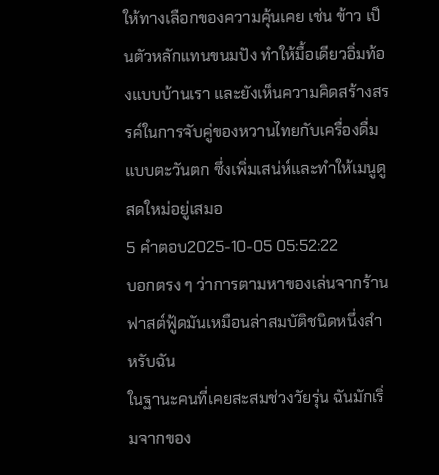ให้ทางเลือกของความคุ้นเคย เช่น ข้าว เป็นตัวหลักแทนขนมปัง ทำให้มื้อเดียวอิ่มท้องแบบบ้านเรา และยังเห็นความคิดสร้างสรรค์ในการจับคู่ของหวานไทยกับเครื่องดื่มแบบตะวันตก ซึ่งเพิ่มเสน่ห์และทำให้เมนูดูสดใหม่อยู่เสมอ
5 คำตอบ2025-10-05 05:52:22
บอกตรง ๆ ว่าการตามหาของเล่นจากร้านฟาสต์ฟู้ดมันเหมือนล่าสมบัติชนิดหนึ่งสำหรับฉัน
ในฐานะคนที่เคยสะสมช่วงวัยรุ่น ฉันมักเริ่มจากของ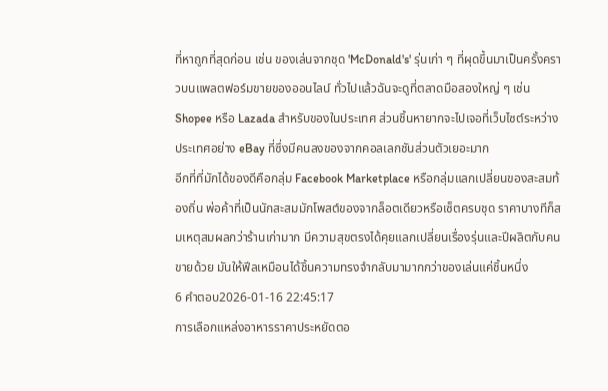ที่หาถูกที่สุดก่อน เช่น ของเล่นจากชุด 'McDonald's' รุ่นเก่า ๆ ที่ผุดขึ้นมาเป็นครั้งคราวบนแพลตฟอร์มขายของออนไลน์ ทั่วไปแล้วฉันจะดูที่ตลาดมือสองใหญ่ ๆ เช่น Shopee หรือ Lazada สำหรับของในประเทศ ส่วนชิ้นหายากจะไปเจอที่เว็บไซต์ระหว่างประเทศอย่าง eBay ที่ซึ่งมีคนลงของจากคอลเลกชันส่วนตัวเยอะมาก
อีกที่ที่มักได้ของดีคือกลุ่ม Facebook Marketplace หรือกลุ่มแลกเปลี่ยนของสะสมท้องถิ่น พ่อค้าที่เป็นนักสะสมมักโพสต์ของจากล็อตเดียวหรือเซ็ตครบชุด ราคาบางทีก็สมเหตุสมผลกว่าร้านเก่ามาก มีความสุขตรงได้คุยแลกเปลี่ยนเรื่องรุ่นและปีผลิตกับคนขายด้วย มันให้ฟีลเหมือนได้ชิ้นความทรงจำกลับมามากกว่าของเล่นแค่ชิ้นหนึ่ง
6 คำตอบ2026-01-16 22:45:17
การเลือกแหล่งอาหารราคาประหยัดตอ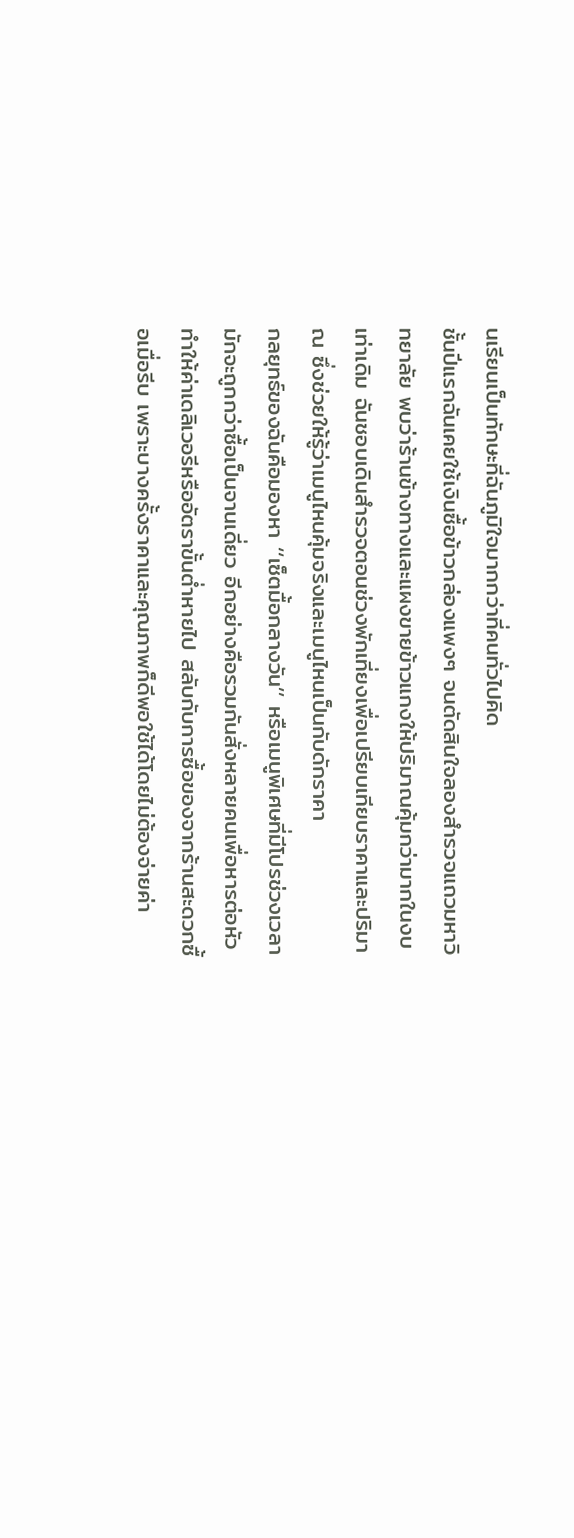นเรียนเป็นทักษะที่ฉันภูมิใจมากกว่าที่คนทั่วไปคิด
ชั้นปีแรกฉันเคยใช้เงินซื้อข้าวกล่องแพงๆ จนตัดสินใจลองสำรวจแถวมหาวิทยาลัย พบว่าร้านข้างทางและแผงขายข้าวแกงให้ปริมาณคุ้มกว่ามากในงบเท่าเดิม ฉันชอบเดินสำรวจตอนช่วงพักเที่ยงเพื่อเปรียบเทียบราคาและปริมาณ ซึ่งช่วยให้รู้ว่าเมนูไหนคุ้มจริงและเมนูไหนเป็นกับดักราคา
กลยุทธ์ของฉันคือมองหา ‘‘เซ็ตมื้อกลางวัน’’ หรือเมนูพิเศษที่มีโปรช่วงเวลา มักจะถูกกว่าซื้อเป็นจานเดี่ยว อีกอย่างคือรวมกันสั่งหลายคนเพื่อหารต่อหัว ทำให้ค่าเดลิเวอรีหรืออัตราขั้นต่ำหายไป สลับกับการซื้อของจากร้านสะดวกซื้อเมื่อรีบ เพราะบางครั้งราคาและคุณภาพก็ดีพอใช้ได้โดยไม่ต้องจ่ายค่า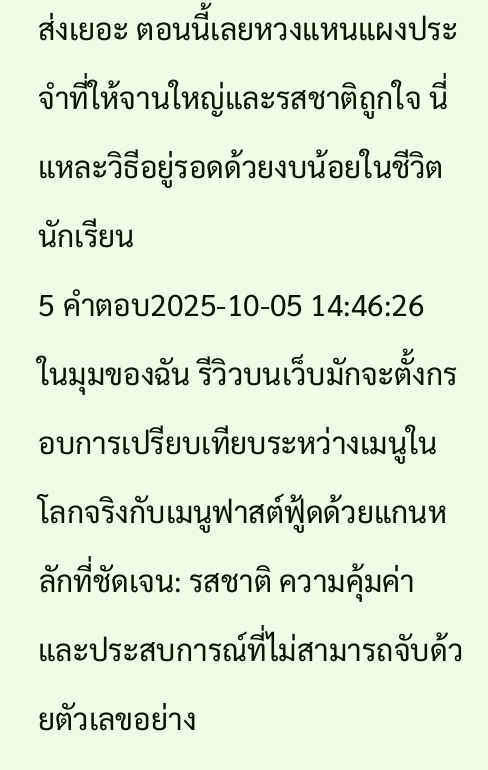ส่งเยอะ ตอนนี้เลยหวงแหนแผงประจำที่ให้จานใหญ่และรสชาติถูกใจ นี่แหละวิธีอยู่รอดด้วยงบน้อยในชีวิตนักเรียน
5 คำตอบ2025-10-05 14:46:26
ในมุมของฉัน รีวิวบนเว็บมักจะตั้งกรอบการเปรียบเทียบระหว่างเมนูในโลกจริงกับเมนูฟาสต์ฟู้ดด้วยแกนหลักที่ชัดเจน: รสชาติ ความคุ้มค่า และประสบการณ์ที่ไม่สามารถจับด้วยตัวเลขอย่าง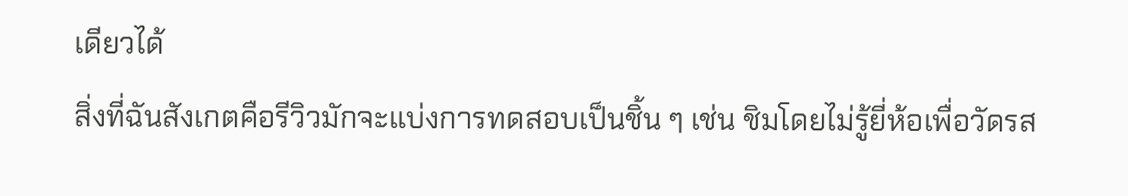เดียวได้
สิ่งที่ฉันสังเกตคือรีวิวมักจะแบ่งการทดสอบเป็นชิ้น ๆ เช่น ชิมโดยไม่รู้ยี่ห้อเพื่อวัดรส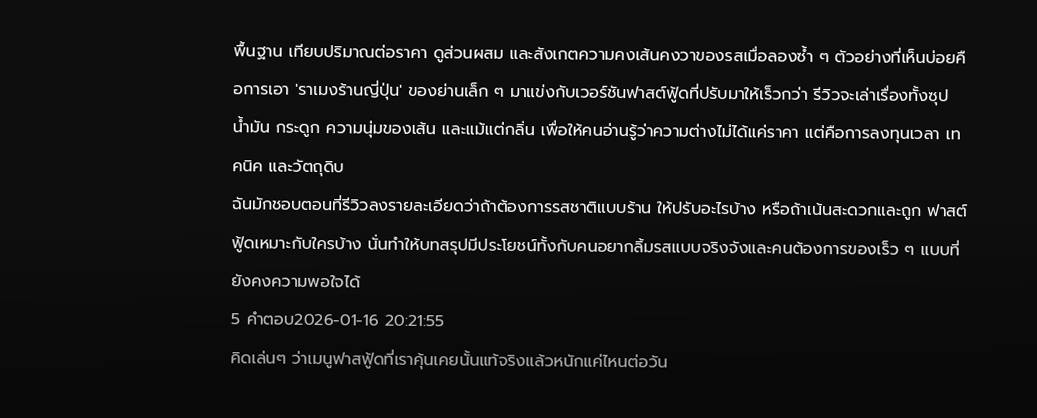พื้นฐาน เทียบปริมาณต่อราคา ดูส่วนผสม และสังเกตความคงเส้นคงวาของรสเมื่อลองซ้ำ ๆ ตัวอย่างที่เห็นบ่อยคือการเอา 'ราเมงร้านญี่ปุ่น' ของย่านเล็ก ๆ มาแข่งกับเวอร์ชันฟาสต์ฟู้ดที่ปรับมาให้เร็วกว่า รีวิวจะเล่าเรื่องทั้งซุป น้ำมัน กระดูก ความนุ่มของเส้น และแม้แต่กลิ่น เพื่อให้คนอ่านรู้ว่าความต่างไม่ได้แค่ราคา แต่คือการลงทุนเวลา เทคนิค และวัตถุดิบ
ฉันมักชอบตอนที่รีวิวลงรายละเอียดว่าถ้าต้องการรสชาติแบบร้าน ให้ปรับอะไรบ้าง หรือถ้าเน้นสะดวกและถูก ฟาสต์ฟู้ดเหมาะกับใครบ้าง นั่นทำให้บทสรุปมีประโยชน์ทั้งกับคนอยากลิ้มรสแบบจริงจังและคนต้องการของเร็ว ๆ แบบที่ยังคงความพอใจได้
5 คำตอบ2026-01-16 20:21:55
คิดเล่นๆ ว่าเมนูฟาสฟู้ดที่เราคุ้นเคยนั้นแท้จริงแล้วหนักแค่ไหนต่อวัน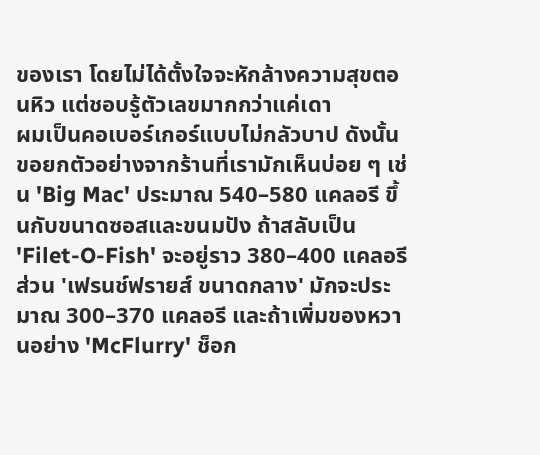ของเรา โดยไม่ได้ตั้งใจจะหักล้างความสุขตอนหิว แต่ชอบรู้ตัวเลขมากกว่าแค่เดา
ผมเป็นคอเบอร์เกอร์แบบไม่กลัวบาป ดังนั้นขอยกตัวอย่างจากร้านที่เรามักเห็นบ่อย ๆ เช่น 'Big Mac' ประมาณ 540–580 แคลอรี ขึ้นกับขนาดซอสและขนมปัง ถ้าสลับเป็น 'Filet-O-Fish' จะอยู่ราว 380–400 แคลอรี ส่วน 'เฟรนช์ฟรายส์ ขนาดกลาง' มักจะประมาณ 300–370 แคลอรี และถ้าเพิ่มของหวานอย่าง 'McFlurry' ช็อก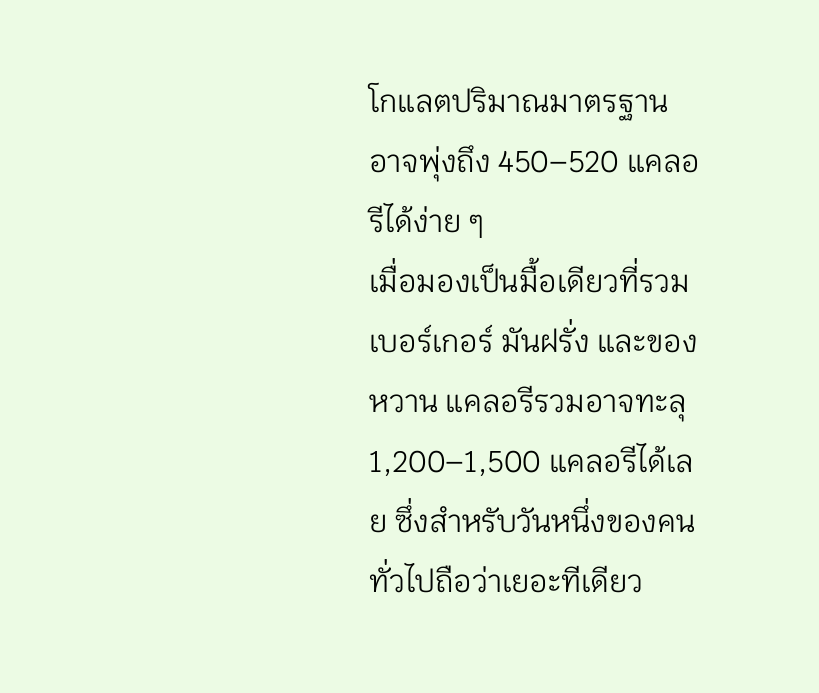โกแลตปริมาณมาตรฐาน อาจพุ่งถึง 450–520 แคลอรีได้ง่าย ๆ
เมื่อมองเป็นมื้อเดียวที่รวมเบอร์เกอร์ มันฝรั่ง และของหวาน แคลอรีรวมอาจทะลุ 1,200–1,500 แคลอรีได้เลย ซึ่งสำหรับวันหนึ่งของคนทั่วไปถือว่าเยอะทีเดียว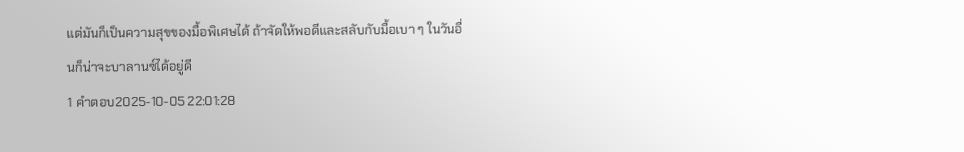แต่มันก็เป็นความสุขของมื้อพิเศษได้ ถ้าจัดให้พอดีและสลับกับมื้อเบา ๆ ในวันอื่นก็น่าจะบาลานซ์ได้อยู่ดี
1 คำตอบ2025-10-05 22:01:28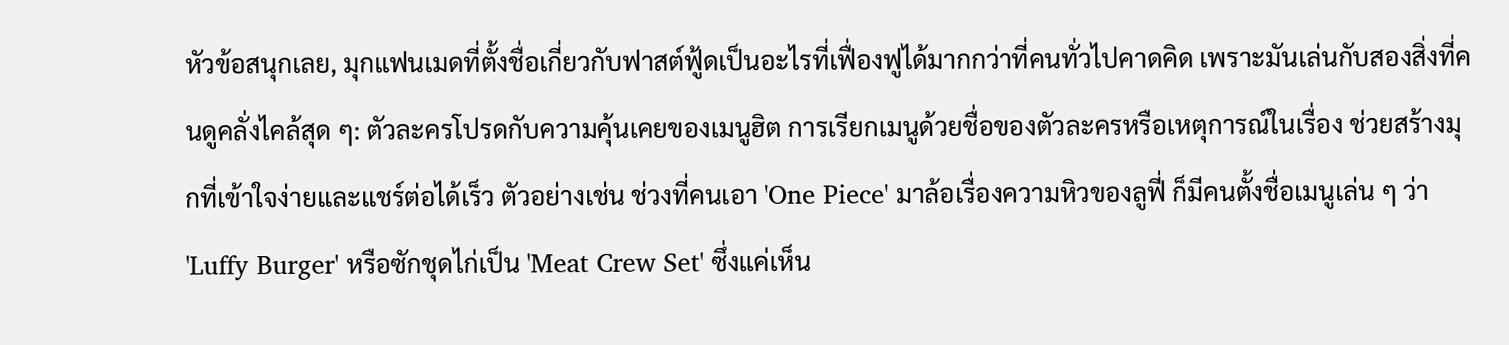หัวข้อสนุกเลย, มุกแฟนเมดที่ตั้งชื่อเกี่ยวกับฟาสต์ฟู้ดเป็นอะไรที่เฟื่องฟูได้มากกว่าที่คนทั่วไปคาดคิด เพราะมันเล่นกับสองสิ่งที่คนดูคลั่งไคล้สุด ๆ: ตัวละครโปรดกับความคุ้นเคยของเมนูฮิต การเรียกเมนูด้วยชื่อของตัวละครหรือเหตุการณ์ในเรื่อง ช่วยสร้างมุกที่เข้าใจง่ายและแชร์ต่อได้เร็ว ตัวอย่างเช่น ช่วงที่คนเอา 'One Piece' มาล้อเรื่องความหิวของลูฟี่ ก็มีคนตั้งชื่อเมนูเล่น ๆ ว่า 'Luffy Burger' หรือซักชุดไก่เป็น 'Meat Crew Set' ซึ่งแค่เห็น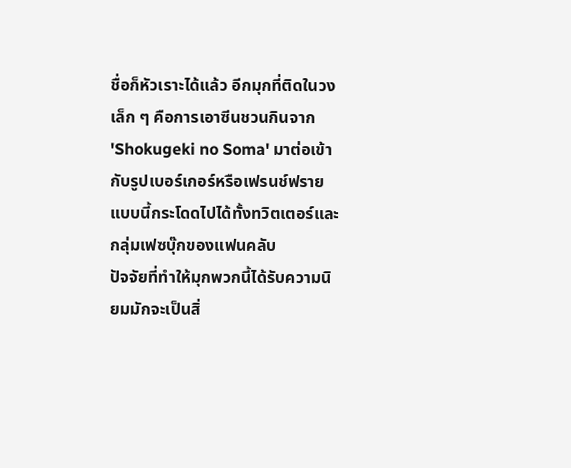ชื่อก็หัวเราะได้แล้ว อีกมุกที่ติดในวงเล็ก ๆ คือการเอาซีนชวนกินจาก 'Shokugeki no Soma' มาต่อเข้ากับรูปเบอร์เกอร์หรือเฟรนช์ฟราย แบบนี้กระโดดไปได้ทั้งทวิตเตอร์และกลุ่มเฟซบุ๊กของแฟนคลับ
ปัจจัยที่ทำให้มุกพวกนี้ได้รับความนิยมมักจะเป็นสิ่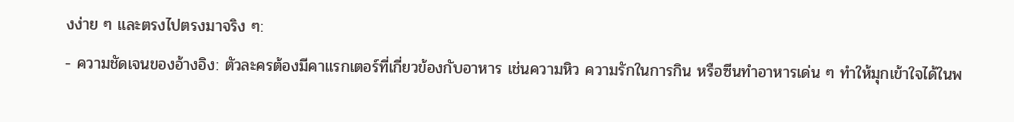งง่าย ๆ และตรงไปตรงมาจริง ๆ:
- ความชัดเจนของอ้างอิง: ตัวละครต้องมีคาแรกเตอร์ที่เกี่ยวข้องกับอาหาร เช่นความหิว ความรักในการกิน หรือซีนทำอาหารเด่น ๆ ทำให้มุกเข้าใจได้ในพ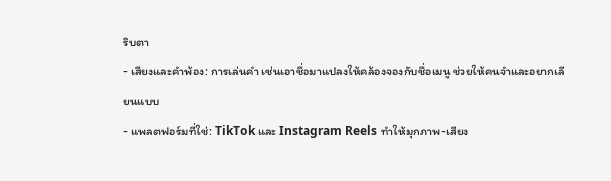ริบตา
- เสียงและคำพ้อง: การเล่นคำ เช่นเอาชื่อมาแปลงให้คล้องจองกับชื่อเมนู ช่วยให้คนจำและอยากเลียนแบบ
- แพลตฟอร์มที่ใช่: TikTok และ Instagram Reels ทำให้มุกภาพ-เสียง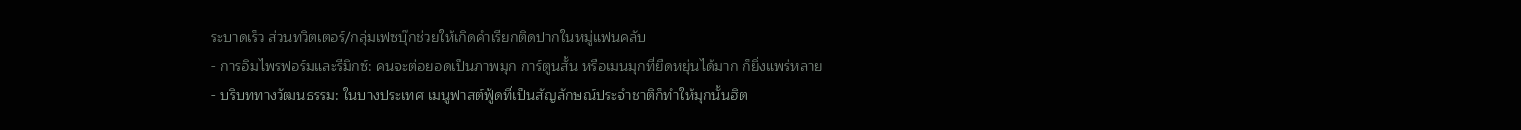ระบาดเร็ว ส่วนทวิตเตอร์/กลุ่มเฟซบุ๊กช่วยให้เกิดคำเรียกติดปากในหมู่แฟนคลับ
- การอิมไพรฟอร์มและรีมิกซ์: คนจะต่อยอดเป็นภาพมุก การ์ตูนสั้น หรือเมนมุกที่ยืดหยุ่นได้มาก ก็ยิ่งแพร่หลาย
- บริบททางวัฒนธรรม: ในบางประเทศ เมนูฟาสต์ฟู้ดที่เป็นสัญลักษณ์ประจำชาติก็ทำให้มุกนั้นฮิต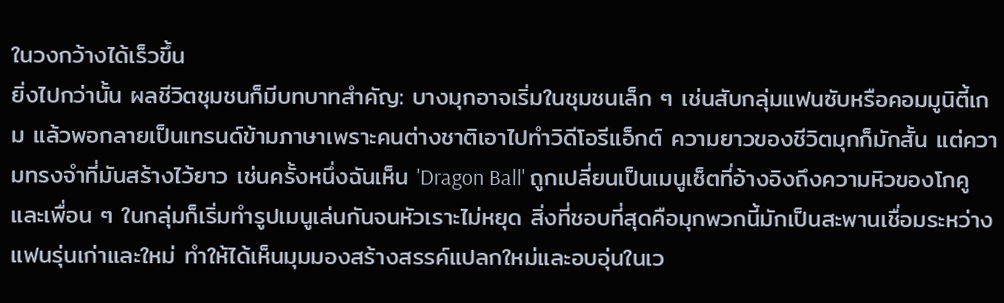ในวงกว้างได้เร็วขึ้น
ยิ่งไปกว่านั้น ผลชีวิตชุมชนก็มีบทบาทสำคัญ: บางมุกอาจเริ่มในชุมชนเล็ก ๆ เช่นสับกลุ่มแฟนซับหรือคอมมูนิตี้เกม แล้วพอกลายเป็นเทรนด์ข้ามภาษาเพราะคนต่างชาติเอาไปทำวิดีโอรีแอ็กต์ ความยาวของชีวิตมุกก็มักสั้น แต่ความทรงจำที่มันสร้างไว้ยาว เช่นครั้งหนึ่งฉันเห็น 'Dragon Ball' ถูกเปลี่ยนเป็นเมนูเซ็ตที่อ้างอิงถึงความหิวของโกคู และเพื่อน ๆ ในกลุ่มก็เริ่มทำรูปเมนูเล่นกันจนหัวเราะไม่หยุด สิ่งที่ชอบที่สุดคือมุกพวกนี้มักเป็นสะพานเชื่อมระหว่างแฟนรุ่นเก่าและใหม่ ทำให้ได้เห็นมุมมองสร้างสรรค์แปลกใหม่และอบอุ่นในเว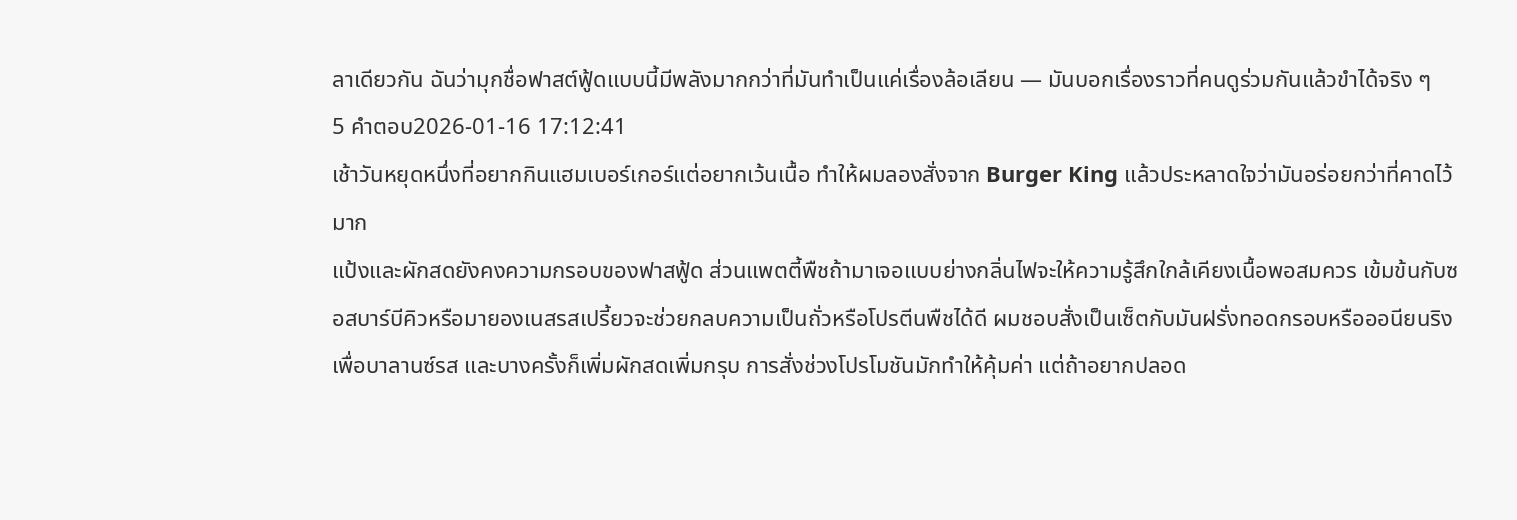ลาเดียวกัน ฉันว่ามุกชื่อฟาสต์ฟู้ดแบบนี้มีพลังมากกว่าที่มันทำเป็นแค่เรื่องล้อเลียน — มันบอกเรื่องราวที่คนดูร่วมกันแล้วขำได้จริง ๆ
5 คำตอบ2026-01-16 17:12:41
เช้าวันหยุดหนึ่งที่อยากกินแฮมเบอร์เกอร์แต่อยากเว้นเนื้อ ทำให้ผมลองสั่งจาก Burger King แล้วประหลาดใจว่ามันอร่อยกว่าที่คาดไว้มาก
แป้งและผักสดยังคงความกรอบของฟาสฟู้ด ส่วนแพตตี้พืชถ้ามาเจอแบบย่างกลิ่นไฟจะให้ความรู้สึกใกล้เคียงเนื้อพอสมควร เข้มข้นกับซอสบาร์บีคิวหรือมายองเนสรสเปรี้ยวจะช่วยกลบความเป็นถั่วหรือโปรตีนพืชได้ดี ผมชอบสั่งเป็นเซ็ตกับมันฝรั่งทอดกรอบหรือออนียนริงเพื่อบาลานซ์รส และบางครั้งก็เพิ่มผักสดเพิ่มกรุบ การสั่งช่วงโปรโมชันมักทำให้คุ้มค่า แต่ถ้าอยากปลอด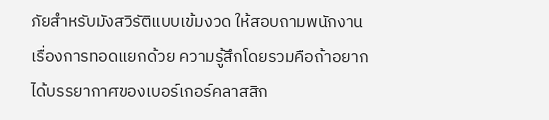ภัยสำหรับมังสวิรัติแบบเข้มงวด ให้สอบถามพนักงานเรื่องการทอดแยกด้วย ความรู้สึกโดยรวมคือถ้าอยากได้บรรยากาศของเบอร์เกอร์คลาสสิก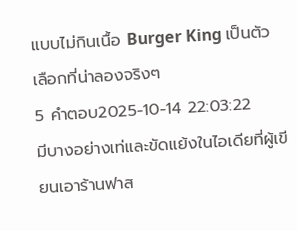แบบไม่กินเนื้อ Burger King เป็นตัวเลือกที่น่าลองจริงๆ
5 คำตอบ2025-10-14 22:03:22
มีบางอย่างเท่และขัดแย้งในไอเดียที่ผู้เขียนเอาร้านฟาส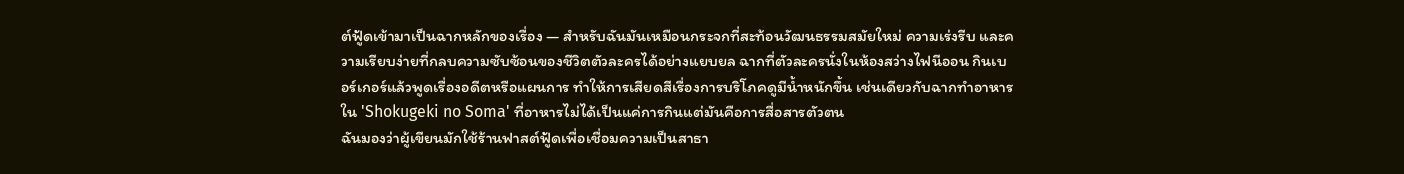ต์ฟู้ดเข้ามาเป็นฉากหลักของเรื่อง — สำหรับฉันมันเหมือนกระจกที่สะท้อนวัฒนธรรมสมัยใหม่ ความเร่งรีบ และความเรียบง่ายที่กลบความซับซ้อนของชีวิตตัวละครได้อย่างแยบยล ฉากที่ตัวละครนั่งในห้องสว่างไฟนีออน กินเบอร์เกอร์แล้วพูดเรื่องอดีตหรือแผนการ ทำให้การเสียดสีเรื่องการบริโภคดูมีน้ำหนักขึ้น เช่นเดียวกับฉากทำอาหารใน 'Shokugeki no Soma' ที่อาหารไม่ได้เป็นแค่การกินแต่มันคือการสื่อสารตัวตน
ฉันมองว่าผู้เขียนมักใช้ร้านฟาสต์ฟู้ดเพื่อเชื่อมความเป็นสาธา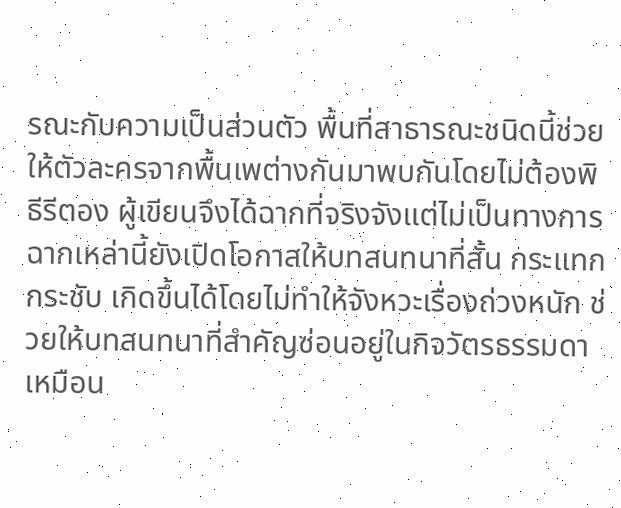รณะกับความเป็นส่วนตัว พื้นที่สาธารณะชนิดนี้ช่วยให้ตัวละครจากพื้นเพต่างกันมาพบกันโดยไม่ต้องพิธีรีตอง ผู้เขียนจึงได้ฉากที่จริงจังแต่ไม่เป็นทางการ ฉากเหล่านี้ยังเปิดโอกาสให้บทสนทนาที่สั้น กระแทก กระชับ เกิดขึ้นได้โดยไม่ทำให้จังหวะเรื่องถ่วงหนัก ช่วยให้บทสนทนาที่สำคัญซ่อนอยู่ในกิจวัตรธรรมดา เหมือน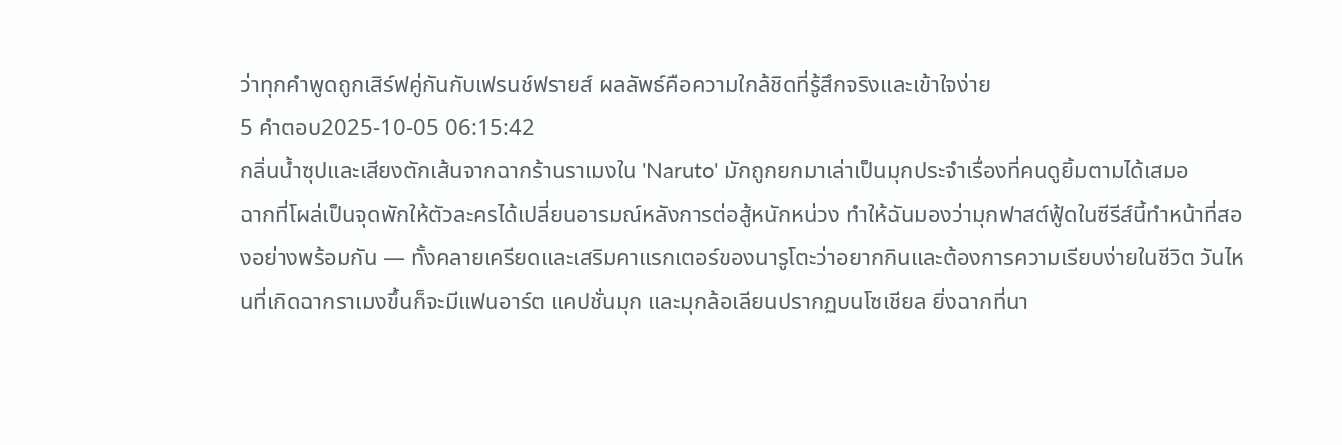ว่าทุกคำพูดถูกเสิร์ฟคู่กันกับเฟรนช์ฟรายส์ ผลลัพธ์คือความใกล้ชิดที่รู้สึกจริงและเข้าใจง่าย
5 คำตอบ2025-10-05 06:15:42
กลิ่นน้ำซุปและเสียงตักเส้นจากฉากร้านราเมงใน 'Naruto' มักถูกยกมาเล่าเป็นมุกประจำเรื่องที่คนดูยิ้มตามได้เสมอ
ฉากที่โผล่เป็นจุดพักให้ตัวละครได้เปลี่ยนอารมณ์หลังการต่อสู้หนักหน่วง ทำให้ฉันมองว่ามุกฟาสต์ฟู้ดในซีรีส์นี้ทำหน้าที่สองอย่างพร้อมกัน — ทั้งคลายเครียดและเสริมคาแรกเตอร์ของนารูโตะว่าอยากกินและต้องการความเรียบง่ายในชีวิต วันไหนที่เกิดฉากราเมงขึ้นก็จะมีแฟนอาร์ต แคปชั่นมุก และมุกล้อเลียนปรากฏบนโซเชียล ยิ่งฉากที่นา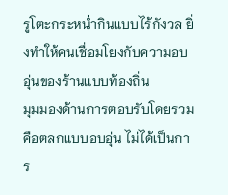รูโตะกระหน่ำกินแบบไร้กังวล ยิ่งทำให้คนเชื่อมโยงกับความอบอุ่นของร้านแบบท้องถิ่น
มุมมองด้านการตอบรับโดยรวมคือตลกแบบอบอุ่น ไม่ได้เป็นการ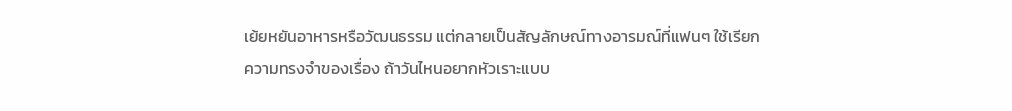เย้ยหยันอาหารหรือวัฒนธรรม แต่กลายเป็นสัญลักษณ์ทางอารมณ์ที่แฟนๆ ใช้เรียกความทรงจำของเรื่อง ถ้าวันไหนอยากหัวเราะแบบ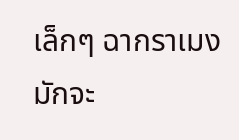เล็กๆ ฉากราเมงมักจะ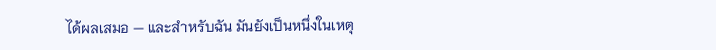ได้ผลเสมอ — และสำหรับฉัน มันยังเป็นหนึ่งในเหตุ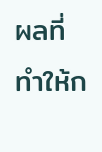ผลที่ทำให้ก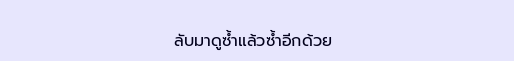ลับมาดูซ้ำแล้วซ้ำอีกด้วย